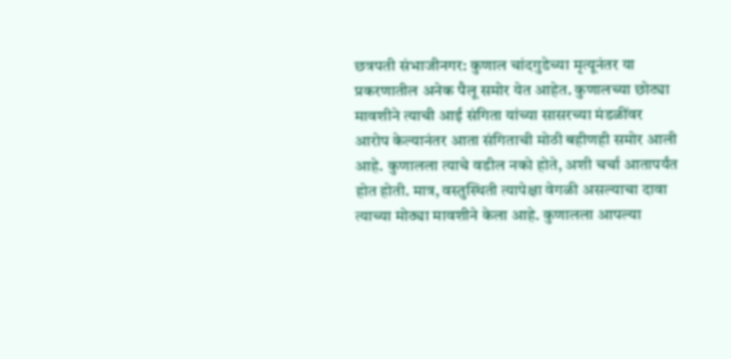छत्रपती संभाजीनगर: कुणाल चांदगुडेच्या मृत्यूनंतर या प्रकरणातील अनेक पैलू समोर येत आहेत. कुणालच्या छोट्या मावशीने त्याची आई संगिता यांच्या सासरच्या मंडळींवर आरोप केल्यानंतर आता संगिताची मोठी बहीणही समोर आली आहे. कुणालला त्याचे वडील नको होते, अशी चर्चा आतापर्यंत होत होती. मात्र, वस्तुस्थिती त्यापेक्षा वेगळी असल्याचा दावा त्याच्या मोठ्या मावशीने केला आहे. कुणालला आपल्या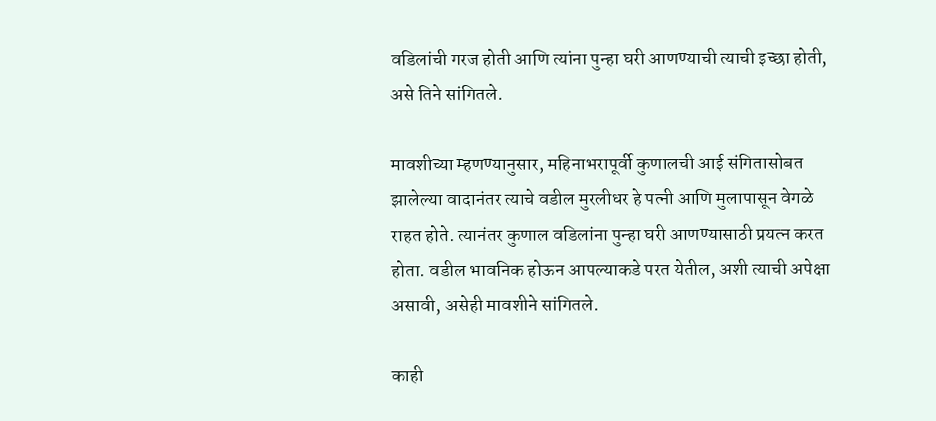वडिलांची गरज होती आणि त्यांना पुन्हा घरी आणण्याची त्याची इच्छा होती, असे तिने सांगितले.

मावशीच्या म्हणण्यानुसार, महिनाभरापूर्वी कुणालची आई संगितासोबत झालेल्या वादानंतर त्याचे वडील मुरलीधर हे पत्नी आणि मुलापासून वेगळे राहत होते. त्यानंतर कुणाल वडिलांना पुन्हा घरी आणण्यासाठी प्रयत्न करत होता. वडील भावनिक होऊन आपल्याकडे परत येतील, अशी त्याची अपेक्षा असावी, असेही मावशीने सांगितले.

काही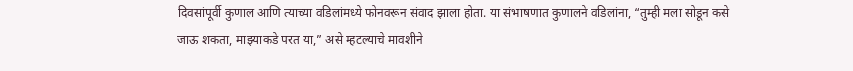दिवसांपूर्वी कुणाल आणि त्याच्या वडिलांमध्ये फोनवरून संवाद झाला होता. या संभाषणात कुणालने वडिलांना, “तुम्ही मला सोडून कसे जाऊ शकता, माझ्याकडे परत या,” असे म्हटल्याचे मावशीने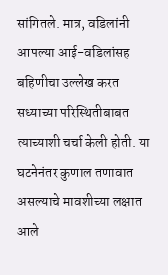सांगितले. मात्र, वडिलांनी आपल्या आई-वडिलांसह बहिणीचा उल्लेख करत सध्याच्या परिस्थितीबाबत त्याच्याशी चर्चा केली होती. या घटनेनंतर कुणाल तणावात असल्याचे मावशीच्या लक्षात आले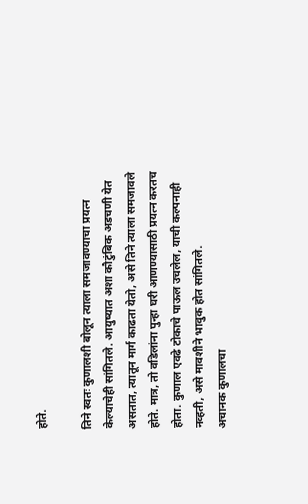होते.

तिने स्वतः कुणालशी बोलून त्याला समजावण्याचा प्रयत्न केल्याचेही सांगितले. आयुष्यात अशा कौटुंबिक अडचणी येत असतात, त्यातून मार्ग काढता येतो, असे तिने त्याला समजावले होते. मात्र, तो वडिलांना पुन्हा घरी आणण्यासाठी प्रयत्न करतच होता. कुणाल एवढे टोकाचे पाऊल उचलेल, याची कल्पनाही नव्हती, असे मावशीने भावुक होत सांगितले.
अचानक कुणालचा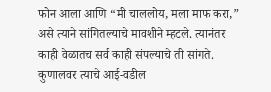फोन आला आणि “मी चाललोय, मला माफ करा,” असे त्याने सांगितल्याचे मावशीने म्हटले. त्यानंतर काही वेळातच सर्व काही संपल्याचे ती सांगते. कुणालवर त्याचे आई-वडील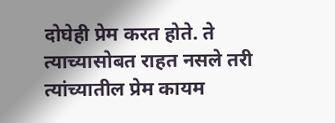दोघेही प्रेम करत होते. ते त्याच्यासोबत राहत नसले तरी त्यांच्यातील प्रेम कायम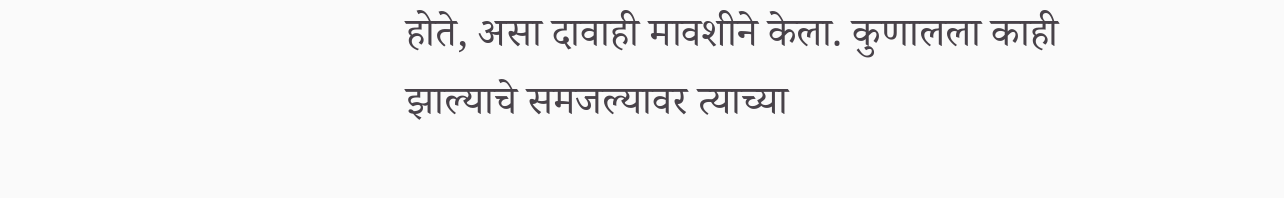होते, असा दावाही मावशीने केला. कुणालला काही झाल्याचे समजल्यावर त्याच्या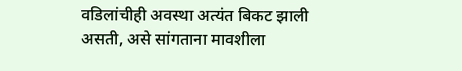वडिलांचीही अवस्था अत्यंत बिकट झाली असती, असे सांगताना मावशीला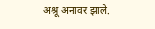अश्रू अनावर झाले.